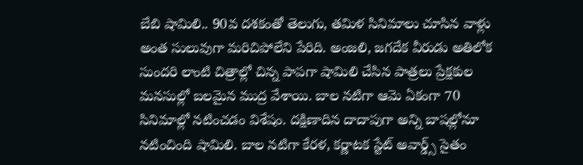బేబి షామిలి.. 90వ దశకంతో తెలుగు, తమిళ సినిమాలు చూసిన వాళ్లు అంత సులువుగా మరిచిపోలేని పేరిది. అంజలి, జగదేక వీరుడు అతిలోక సుందరి లాంటి చిత్రాల్లో చిన్న పాపగా షామిలి చేసిన పాత్రలు ప్రేక్షకుల మనసుల్లో బలమైన ముద్ర వేశాయి. బాల నటిగా ఆమె ఏకంగా 70 సినిమాల్లో నటించడం విశేషం. దక్షిణాదిన దాదాపుగా అన్ని బాషల్లోనూ నటించింది షామిలి. బాల నటిగా కేరళ, కర్ణాటక స్టేట్ అవార్డ్స్ సైతం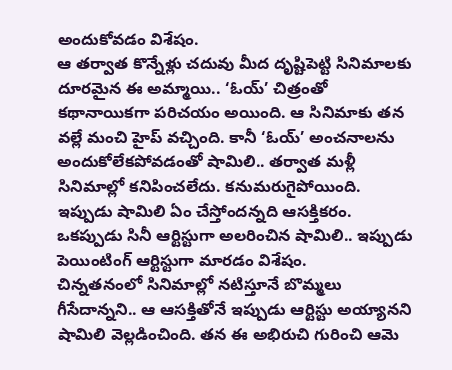అందుకోవడం విశేషం.
ఆ తర్వాత కొన్నేళ్లు చదువు మీద దృష్టిపెట్టి సినిమాలకు దూరమైన ఈ అమ్మాయి.. ‘ఓయ్’ చిత్రంతో కథానాయికగా పరిచయం అయింది. ఆ సినిమాకు తన వల్లే మంచి హైప్ వచ్చింది. కానీ ‘ఓయ్’ అంచనాలను అందుకోలేకపోవడంతో షామిలి.. తర్వాత మళ్లీ సినిమాల్లో కనిపించలేదు. కనుమరుగైపోయింది. ఇప్పుడు షామిలి ఏం చేస్తోందన్నది ఆసక్తికరం. ఒకప్పుడు సినీ ఆర్టిస్టుగా అలరించిన షామిలి.. ఇప్పుడు పెయింటింగ్ ఆర్టిస్టుగా మారడం విశేషం.
చిన్నతనంలో సినిమాల్లో నటిస్తూనే బొమ్మలు గీసేదాన్నని.. ఆ ఆసక్తితోనే ఇప్పుడు ఆర్టిస్టు అయ్యానని షామిలి వెల్లడించింది. తన ఈ అభిరుచి గురించి ఆమె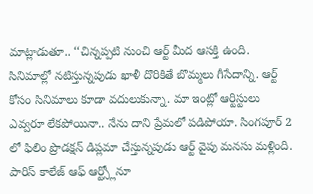మాట్లాడుతూ.. ‘‘చిన్నప్పటి నుంచి ఆర్ట్ మీద ఆసక్తి ఉంది. సినిమాల్లో నటిస్తున్నపుడు ఖాళీ దొరికితే బొమ్మలు గీసేదాన్ని. ఆర్ట్ కోసం సినిమాలు కూడా వదులుకున్నా. మా ఇంట్లో ఆర్టిస్టులు ఎవ్వరూ లేకపోయినా.. నేను దాని ప్రేమలో పడిపోయా. సింగపూర్ 2 లో ఫిలిం ప్రొడక్షన్ డిప్లమా చేస్తున్నపుడు ఆర్ట్ వైపు మనసు మళ్లింది. పారిస్ కాలేజ్ ఆఫ్ ఆర్ట్స్లోనూ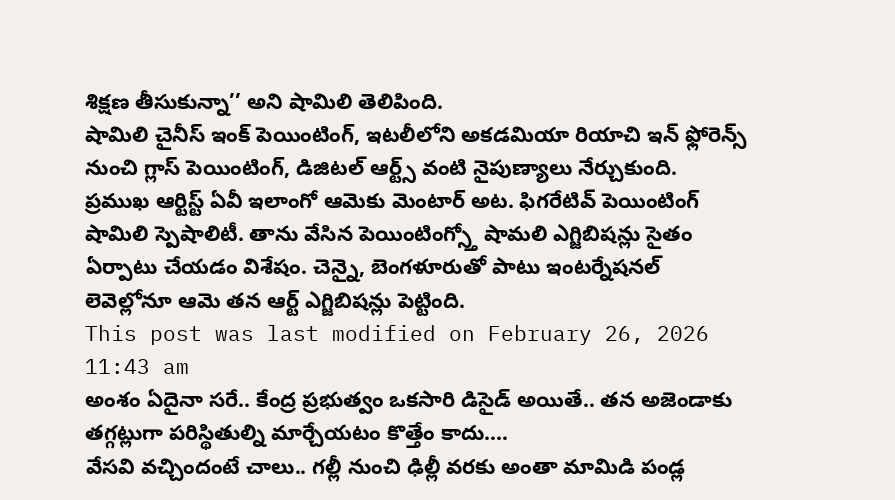శిక్షణ తీసుకున్నా’’ అని షామిలి తెలిపింది.
షామిలి చైనీస్ ఇంక్ పెయింటింగ్, ఇటలీలోని అకడమియా రియాచి ఇన్ ఫ్లోరెన్స్ నుంచి గ్లాస్ పెయింటింగ్, డిజిటల్ ఆర్ట్స్ వంటి నైపుణ్యాలు నేర్చుకుంది. ప్రముఖ ఆర్టిస్ట్ ఏవీ ఇలాంగో ఆమెకు మెంటార్ అట. ఫిగరేటివ్ పెయింటింగ్ షామిలి స్పెషాలిటీ. తాను వేసిన పెయింటింగ్స్తో షామలి ఎగ్జిబిషన్లు సైతం ఏర్పాటు చేయడం విశేషం. చెన్నై, బెంగళూరుతో పాటు ఇంటర్నేషనల్ లెవెల్లోనూ ఆమె తన ఆర్ట్ ఎగ్జిబిషన్లు పెట్టింది.
This post was last modified on February 26, 2026 11:43 am
అంశం ఏదైనా సరే.. కేంద్ర ప్రభుత్వం ఒకసారి డిసైడ్ అయితే.. తన అజెండాకు తగ్గట్లుగా పరిస్థితుల్ని మార్చేయటం కొత్తేం కాదు.…
వేసవి వచ్చిందంటే చాలు.. గల్లీ నుంచి ఢిల్లీ వరకు అంతా మామిడి పండ్ల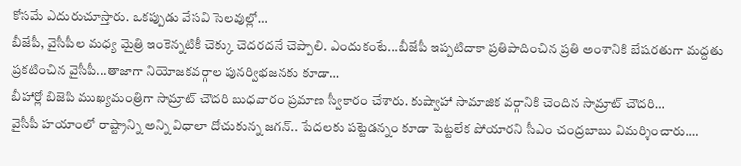కోసమే ఎదురుచూస్తారు. ఒకప్పుడు వేసవి సెలవుల్లో…
బీజేపీ, వైసీపీల మధ్య మైత్రి ఇంకెన్నటికీ చెక్కు చెదరదనే చెప్పాలి. ఎందుకంటే...బీజేపీ ఇప్పటిదాకా ప్రతిపాదించిన ప్రతి అంశానికి బేషరతుగా మద్దతు ప్రకటించిన వైసీపీ...తాజాగా నియోజకవర్గాల పునర్విభజనకు కూడా…
బీహార్లో బిజెపి ముఖ్యమంత్రిగా సామ్రాట్ చౌదరి బుధవారం ప్రమాణ స్వీకారం చేశారు. కుష్వాహా సామాజిక వర్గానికి చెందిన సామ్రాట్ చౌదరి…
వైసీపీ హయాంలో రాష్ట్రాన్ని అన్ని విధాలా దోచుకున్న జగన్.. పేదలకు పట్టెడన్నం కూడా పెట్టలేక పోయారని సీఎం చంద్రబాబు విమర్శించారు.…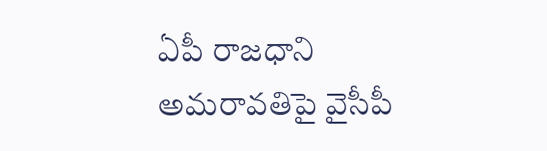ఏపీ రాజధాని అమరావతిపై వైసీపీ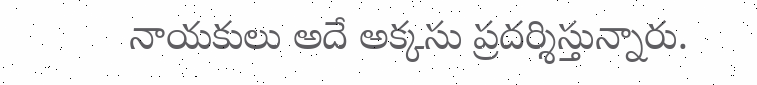నాయకులు అదే అక్కసు ప్రదర్శిస్తున్నారు.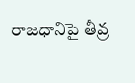రాజధానిపై తీవ్ర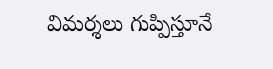విమర్శలు గుప్పిస్తూనే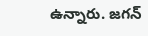ఉన్నారు. జగన్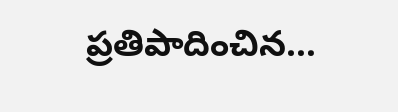ప్రతిపాదించిన…